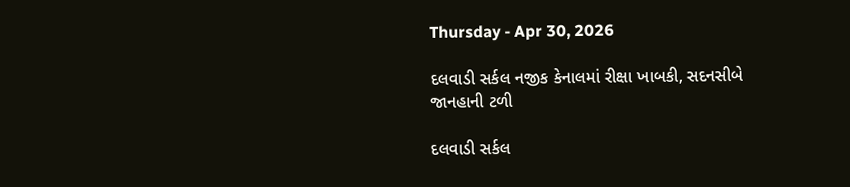Thursday - Apr 30, 2026

દલવાડી સર્કલ નજીક કેનાલમાં રીક્ષા ખાબકી, સદનસીબે જાનહાની ટળી

દલવાડી સર્કલ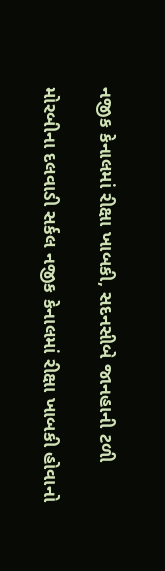નજીક કેનાલમાં રીક્ષા ખાબકી, સદનસીબે જાનહાની ટળી

મોરબીના દલવાડી સર્કલ નજીક કેનાલમાં રીક્ષા ખાબકી હોવાનો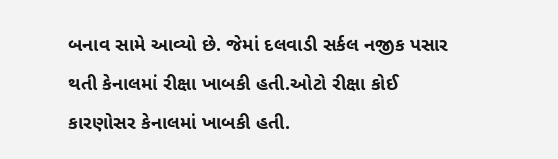બનાવ સામે આવ્યો છે. જેમાં દલવાડી સર્કલ નજીક પસાર થતી કેનાલમાં રીક્ષા ખાબકી હતી.ઓટો રીક્ષા કોઈ કારણોસર કેનાલમાં ખાબકી હતી.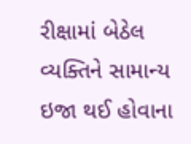રીક્ષામાં બેઠેલ વ્યક્તિને સામાન્ય ઇજા થઈ હોવાના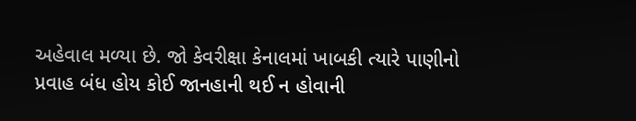અહેવાલ મળ્યા છે. જો કેવરીક્ષા કેનાલમાં ખાબકી ત્યારે પાણીનો પ્રવાહ બંધ હોય કોઈ જાનહાની થઈ ન હોવાની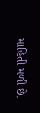માહિતી મળી છે.